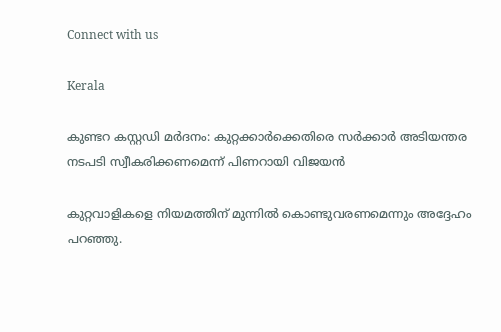Connect with us

Kerala

കുണ്ടറ കസ്റ്റഡി മര്‍ദനം: കുറ്റക്കാര്‍ക്കെതിരെ സര്‍ക്കാര്‍ അടിയന്തര നടപടി സ്വീകരിക്കണമെന്ന് പിണറായി വിജയന്‍

കുറ്റവാളികളെ നിയമത്തിന് മുന്നില്‍ കൊണ്ടുവരണമെന്നും അദ്ദേഹം പറഞ്ഞു.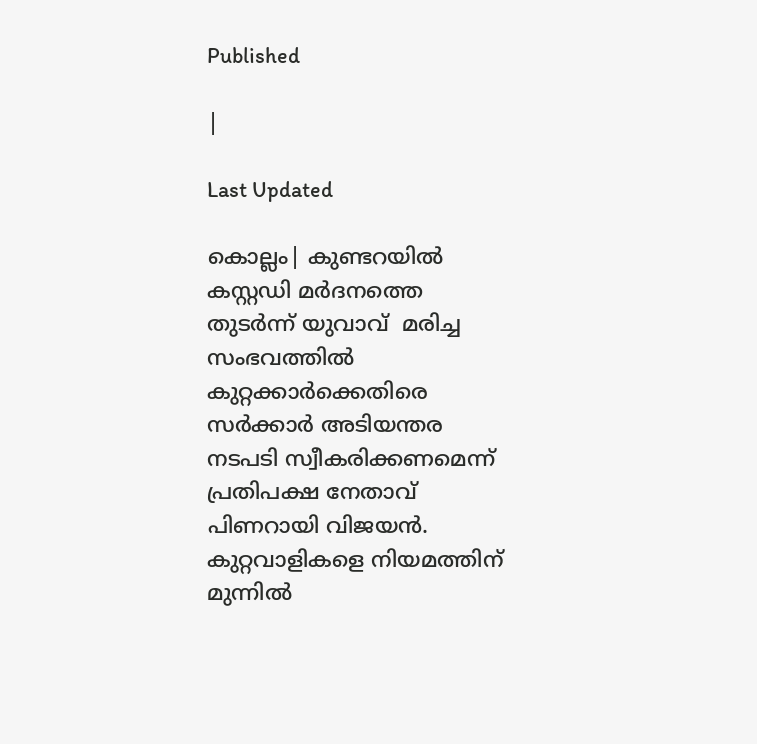Published

|

Last Updated

കൊല്ലം| കുണ്ടറയില്‍ കസ്റ്റഡി മര്‍ദനത്തെ തുടര്‍ന്ന് യുവാവ്  മരിച്ച സംഭവത്തില്‍ കുറ്റക്കാര്‍ക്കെതിരെ സര്‍ക്കാര്‍ അടിയന്തര നടപടി സ്വീകരിക്കണമെന്ന് പ്രതിപക്ഷ നേതാവ് പിണറായി വിജയന്‍. കുറ്റവാളികളെ നിയമത്തിന് മുന്നില്‍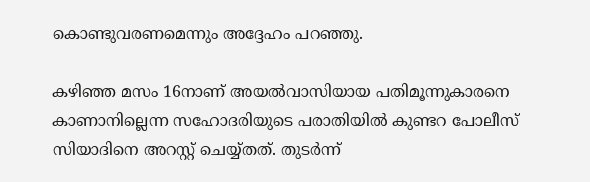കൊണ്ടുവരണമെന്നും അദ്ദേഹം പറഞ്ഞു.

കഴിഞ്ഞ മസം 16നാണ് അയല്‍വാസിയായ പതിമൂന്നുകാരനെ കാണാനില്ലെന്ന സഹോദരിയുടെ പരാതിയില്‍ കുണ്ടറ പോലീസ് സിയാദിനെ അറസ്റ്റ് ചെയ്യ്തത്. തുടര്‍ന്ന്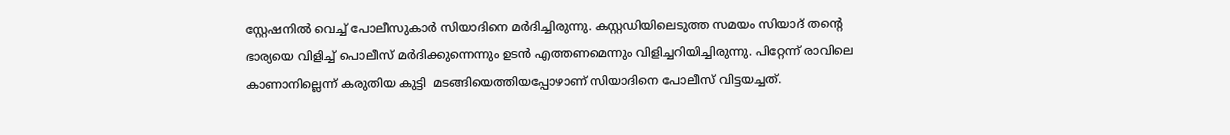സ്റ്റേഷനില്‍ വെച്ച് പോലീസുകാര്‍ സിയാദിനെ മര്‍ദിച്ചിരുന്നു. കസ്റ്റഡിയിലെടുത്ത സമയം സിയാദ് തന്റെ ഭാര്യയെ വിളിച്ച് പൊലീസ് മര്‍ദിക്കുന്നെന്നും ഉടന്‍ എത്തണമെന്നും വിളിച്ചറിയിച്ചിരുന്നു. പിറ്റേന്ന് രാവിലെ  കാണാനില്ലെന്ന് കരുതിയ കുട്ടി  മടങ്ങിയെത്തിയപ്പോഴാണ് സിയാദിനെ പോലീസ് വിട്ടയച്ചത്.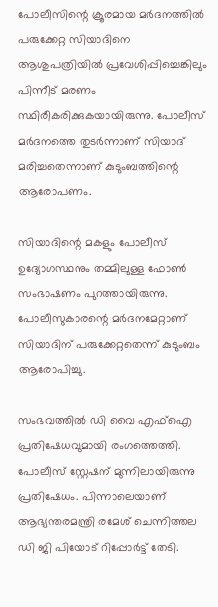പോലീസിന്റെ ക്രൂരമായ മര്‍ദനത്തില്‍ പരുക്കേറ്റ സിയാദിനെ ആശുപത്രിയില്‍ പ്രവേശിപ്പിച്ചെങ്കിലും പിന്നീട് മരണം സ്ഥിരീകരിക്കുകയായിരുന്നു. പോലീസ് മര്‍ദനത്തെ തുടര്‍ന്നാണ് സിയാദ് മരിച്ചതെന്നാണ് കുടുംബത്തിന്റെ ആരോപണം.

സിയാദിന്റെ മകളും പോലീസ് ഉദ്യോഗസ്ഥനും തമ്മിലുള്ള ഫോണ്‍ സംഭാഷണം പുറത്തായിരുന്നു. പോലീസുകാരന്റെ മര്‍ദനമേറ്റാണ് സിയാദിന് പരുക്കേറ്റതെന്ന് കുടുംബം ആരോപിച്ചു.

സംഭവത്തില്‍ ഡി വൈ എഫ്ഐ പ്രതിഷേധവുമായി രംഗത്തെത്തി. പോലീസ് സ്റ്റേഷന് മുന്നിലായിരുന്നു പ്രതിഷേധം. പിന്നാലെയാണ് ആഭ്യന്തരമന്ത്രി രമേശ് ചെന്നിത്തല ഡി ജി പിയോട് റിപ്പോര്‍ട്ട് തേടി.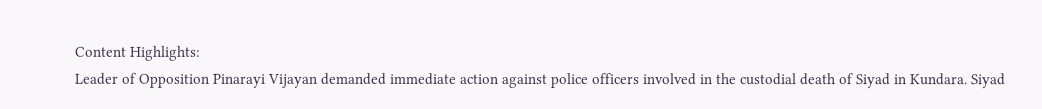Content Highlights:
Leader of Opposition Pinarayi Vijayan demanded immediate action against police officers involved in the custodial death of Siyad in Kundara. Siyad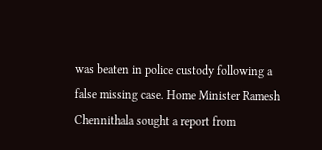was beaten in police custody following a false missing case. Home Minister Ramesh Chennithala sought a report from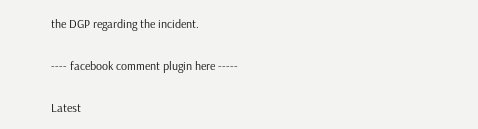the DGP regarding the incident.

---- facebook comment plugin here -----

Latest